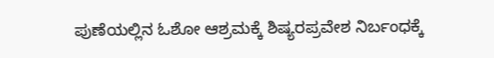ಪುಣೆಯಲ್ಲಿನ ಓಶೋ ಆಶ್ರಮಕ್ಕೆ ಶಿಷ್ಯರಪ್ರವೇಶ ನಿರ್ಬಂಧಕ್ಕೆ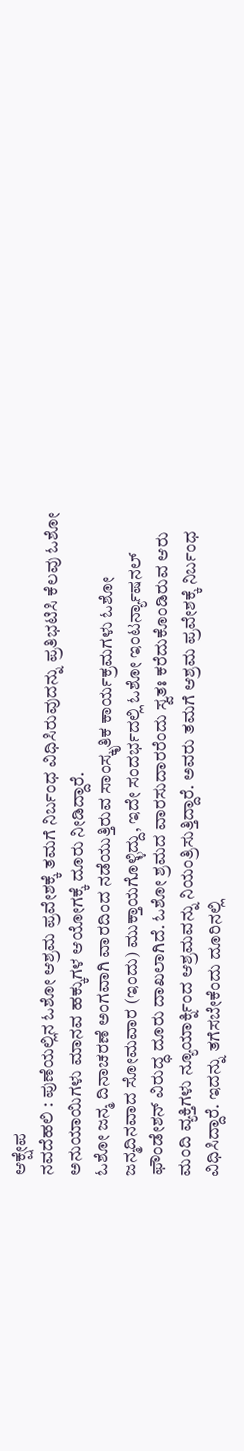ಆಕ್ಷೇಪ
ನವದೆಹಲಿ : ಪುಣೆಯಲ್ಲಿನ ಓಶೋ ಆಶ್ರಮ ಪ್ರವೇಶಕ್ಕೆ ತಮಗೆ ನಿರ್ಬಂಧ ವಿಧಿಸಿರುವುದನ್ನು ಪ್ರತಿಭಟಿಸಿ ಕೆಲವು ಓಶೋ ಅನುಯಾಯಿಗಳು ಮಾನವ ಹಕ್ಕುಗಳ ಆಯೋಗಕ್ಕೆ ದೂರು ನೀಡಿದ್ದಾರೆ.
ಓಶೋ ಜನ್ಮ ದಿನಾಚರಣೆ ಅಂಗವಾಗಿ ವಾರದಿಂದ ನಡೆಯುತ್ತಿರುವ ಸಾಂಸ್ಕೃತಿಕ ಕಾರ್ಯಕ್ರಮಗಳು ಓಶೋ ಜನ್ಮದಿನವಾದ ಸೋಮವಾರ (ಇಂದು) ಮುಕ್ತಾಯಗೊಳ್ಳಿದ್ದು, ಇದೇ ಸಂದರ್ಭದಲ್ಲಿ ಓಶೋ ಇಂಟರ್ನ್ಯಾಷನಲ್ ಫೌಂಡೇಶನ್ ವಿರುದ್ಧ ದೂರು ದಾಖಲಾಗಿದೆ. ಓಶೋ ಶ್ರಮದ ವಾರಸುದಾರರೆಂದು ಸ್ವತಃ ಕರೆದುಕೊಂಡಿರುವ ಆರು ಮಂದಿ ವ್ಯಕ್ತಿಗಳು ನ್ಯೂಯಾರ್ಕ್ನಿಂದ ಆಶ್ರಮವನ್ನು ನಿಯಂತ್ರಿಸುತ್ತಿದ್ದಾರೆ. ಅವರು ತಮಗೆ ಆಶ್ರಮ ಪ್ರವೇಶಕ್ಕೆ ನಿರ್ಬಂಧ ವಿಧಿಸಿದ್ದಾರೆ. ಇದನ್ನು ತಗೆಸಬೇಕೆಂದು ದೂರಿನಲ್ಲಿ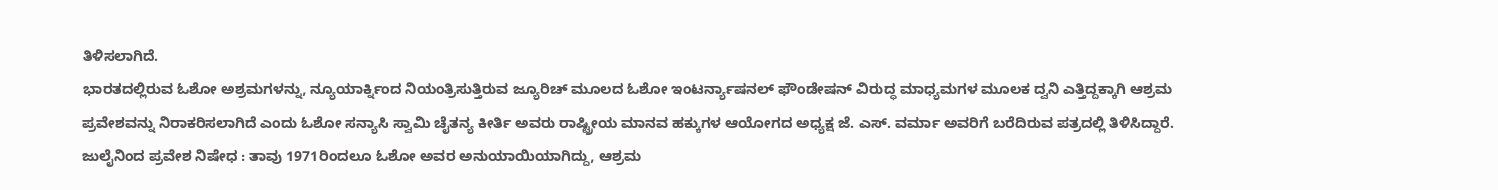ತಿಳಿಸಲಾಗಿದೆ.
ಭಾರತದಲ್ಲಿರುವ ಓಶೋ ಅಶ್ರಮಗಳನ್ನು, ನ್ಯೂಯಾರ್ಕ್ನಿಂದ ನಿಯಂತ್ರಿಸುತ್ತಿರುವ ಜ್ಯೂರಿಚ್ ಮೂಲದ ಓಶೋ ಇಂಟರ್ನ್ಯಾಷನಲ್ ಫೌಂಡೇಷನ್ ವಿರುದ್ಧ ಮಾಧ್ಯಮಗಳ ಮೂಲಕ ದ್ವನಿ ಎತ್ತಿದ್ದಕ್ಕಾಗಿ ಆಶ್ರಮ ಪ್ರವೇಶವನ್ನು ನಿರಾಕರಿಸಲಾಗಿದೆ ಎಂದು ಓಶೋ ಸನ್ಯಾಸಿ ಸ್ವಾಮಿ ಚೈತನ್ಯ ಕೀರ್ತಿ ಅವರು ರಾಷ್ಟ್ರೀಯ ಮಾನವ ಹಕ್ಕುಗಳ ಆಯೋಗದ ಅಧ್ಯಕ್ಷ ಜೆ. ಎಸ್. ವರ್ಮಾ ಅವರಿಗೆ ಬರೆದಿರುವ ಪತ್ರದಲ್ಲಿ ತಿಳಿಸಿದ್ದಾರೆ.
ಜುಲೈನಿಂದ ಪ್ರವೇಶ ನಿಷೇಧ : ತಾವು 1971ರಿಂದಲೂ ಓಶೋ ಅವರ ಅನುಯಾಯಿಯಾಗಿದ್ದು, ಆಶ್ರಮ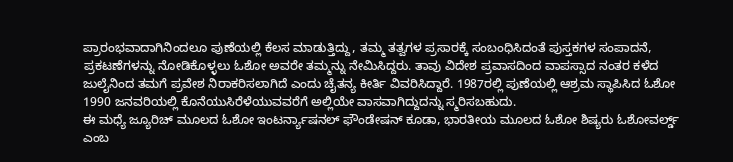ಪ್ರಾರಂಭವಾದಾಗಿನಿಂದಲೂ ಪುಣೆಯಲ್ಲಿ ಕೆಲಸ ಮಾಡುತ್ತಿದ್ದು, ತಮ್ಮ ತತ್ವಗಳ ಪ್ರಸಾರಕ್ಕೆ ಸಂಬಂಧಿಸಿದಂತೆ ಪುಸ್ತಕಗಳ ಸಂಪಾದನೆ, ಪ್ರಕಟಣೆಗಳನ್ನು ನೋಡಿಕೊಳ್ಳಲು ಓಶೋ ಅವರೇ ತಮ್ಮನ್ನು ನೇಮಿಸಿದ್ದರು. ತಾವು ವಿದೇಶ ಪ್ರವಾಸದಿಂದ ವಾಪಸ್ಸಾದ ನಂತರ ಕಳೆದ ಜುಲೈನಿಂದ ತಮಗೆ ಪ್ರವೇಶ ನಿರಾಕರಿಸಲಾಗಿದೆ ಎಂದು ಚೈತನ್ಯ ಕೀರ್ತಿ ವಿವರಿಸಿದ್ದಾರೆ. 1987ರಲ್ಲಿ ಪುಣೆಯಲ್ಲಿ ಆಶ್ರಮ ಸ್ಥಾಪಿಸಿದ ಓಶೋ 1990 ಜನವರಿಯಲ್ಲಿ ಕೊನೆಯುಸಿರೆಳೆಯುವವರೆಗೆ ಅಲ್ಲಿಯೇ ವಾಸವಾಗಿದ್ದುದನ್ನು ಸ್ಮರಿಸಬಹುದು.
ಈ ಮಧ್ಯೆ ಜ್ಯೂರಿಚ್ ಮೂಲದ ಓಶೋ ಇಂಟರ್ನ್ಯಾಷನಲ್ ಫೌಂಡೇಷನ್ ಕೂಡಾ, ಭಾರತೀಯ ಮೂಲದ ಓಶೋ ಶಿಷ್ಯರು ಓಶೋವರ್ಲ್ಡ್ ಎಂಬ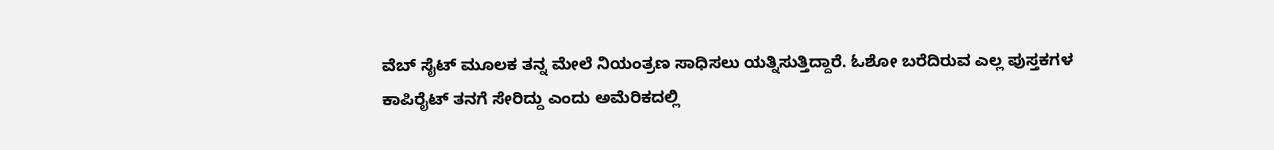ವೆಬ್ ಸೈಟ್ ಮೂಲಕ ತನ್ನ ಮೇಲೆ ನಿಯಂತ್ರಣ ಸಾಧಿಸಲು ಯತ್ನಿಸುತ್ತಿದ್ದಾರೆ. ಓಶೋ ಬರೆದಿರುವ ಎಲ್ಲ ಪುಸ್ತಕಗಳ ಕಾಪಿರೈಟ್ ತನಗೆ ಸೇರಿದ್ದು ಎಂದು ಅಮೆರಿಕದಲ್ಲಿ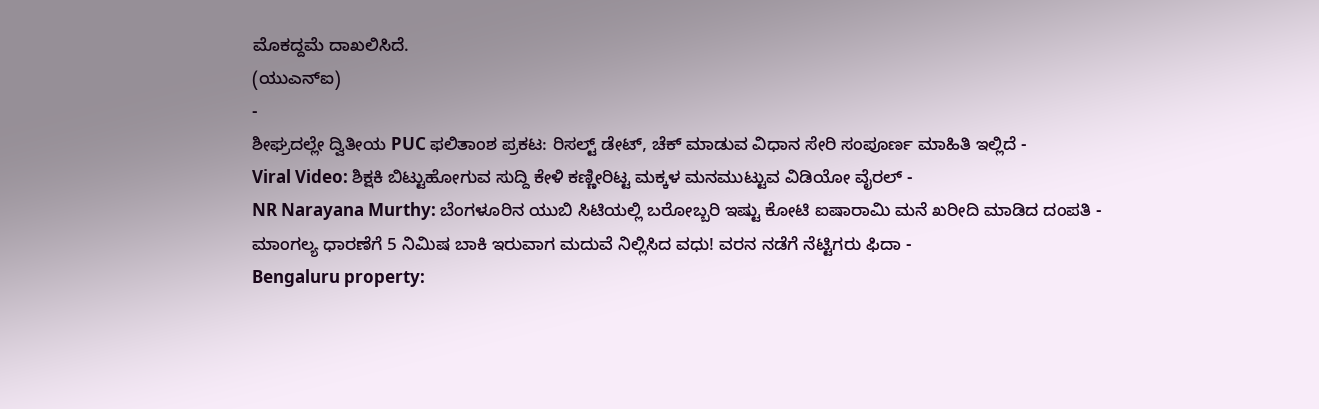ಮೊಕದ್ದಮೆ ದಾಖಲಿಸಿದೆ.
(ಯುಎನ್ಐ)
-
ಶೀಘ್ರದಲ್ಲೇ ದ್ವಿತೀಯ PUC ಫಲಿತಾಂಶ ಪ್ರಕಟ: ರಿಸಲ್ಟ್ ಡೇಟ್, ಚೆಕ್ ಮಾಡುವ ವಿಧಾನ ಸೇರಿ ಸಂಪೂರ್ಣ ಮಾಹಿತಿ ಇಲ್ಲಿದೆ -
Viral Video: ಶಿಕ್ಷಕಿ ಬಿಟ್ಟುಹೋಗುವ ಸುದ್ದಿ ಕೇಳಿ ಕಣ್ಣೀರಿಟ್ಟ ಮಕ್ಕಳ ಮನಮುಟ್ಟುವ ವಿಡಿಯೋ ವೈರಲ್ -
NR Narayana Murthy: ಬೆಂಗಳೂರಿನ ಯುಬಿ ಸಿಟಿಯಲ್ಲಿ ಬರೋಬ್ಬರಿ ಇಷ್ಟು ಕೋಟಿ ಐಷಾರಾಮಿ ಮನೆ ಖರೀದಿ ಮಾಡಿದ ದಂಪತಿ -
ಮಾಂಗಲ್ಯ ಧಾರಣೆಗೆ 5 ನಿಮಿಷ ಬಾಕಿ ಇರುವಾಗ ಮದುವೆ ನಿಲ್ಲಿಸಿದ ವಧು! ವರನ ನಡೆಗೆ ನೆಟ್ಟಿಗರು ಫಿದಾ -
Bengaluru property: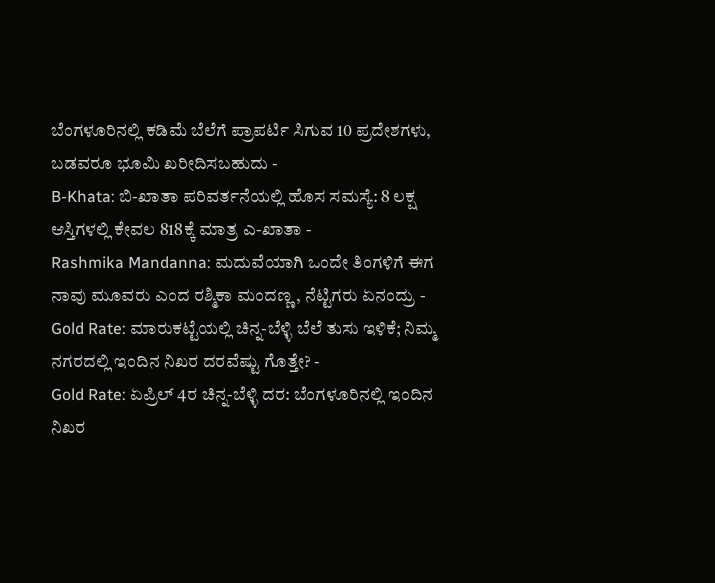ಬೆಂಗಳೂರಿನಲ್ಲಿ ಕಡಿಮೆ ಬೆಲೆಗೆ ಪ್ರಾಪರ್ಟಿ ಸಿಗುವ 10 ಪ್ರದೇಶಗಳು, ಬಡವರೂ ಭೂಮಿ ಖರೀದಿಸಬಹುದು -
B-Khata: ಬಿ-ಖಾತಾ ಪರಿವರ್ತನೆಯಲ್ಲಿ ಹೊಸ ಸಮಸ್ಯೆ: 8 ಲಕ್ಷ ಆಸ್ತಿಗಳಲ್ಲಿ ಕೇವಲ 818ಕ್ಕೆ ಮಾತ್ರ ಎ-ಖಾತಾ -
Rashmika Mandanna: ಮದುವೆಯಾಗಿ ಒಂದೇ ತಿಂಗಳಿಗೆ ಈಗ ನಾವು ಮೂವರು ಎಂದ ರಶ್ಮಿಕಾ ಮಂದಣ್ಣ, ನೆಟ್ಟಿಗರು ಏನಂದ್ರು -
Gold Rate: ಮಾರುಕಟ್ಟೆಯಲ್ಲಿ ಚಿನ್ನ-ಬೆಳ್ಳಿ ಬೆಲೆ ತುಸು ಇಳಿಕೆ; ನಿಮ್ಮ ನಗರದಲ್ಲಿ ಇಂದಿನ ನಿಖರ ದರವೆಷ್ಟು ಗೊತ್ತೇ? -
Gold Rate: ಏಪ್ರಿಲ್ 4ರ ಚಿನ್ನ-ಬೆಳ್ಳಿ ದರ: ಬೆಂಗಳೂರಿನಲ್ಲಿ ಇಂದಿನ ನಿಖರ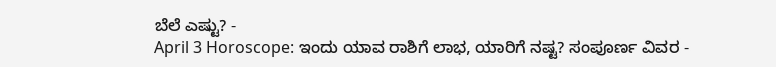ಬೆಲೆ ಎಷ್ಟು? -
April 3 Horoscope: ಇಂದು ಯಾವ ರಾಶಿಗೆ ಲಾಭ, ಯಾರಿಗೆ ನಷ್ಟ? ಸಂಪೂರ್ಣ ವಿವರ -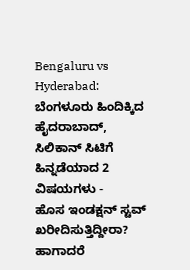Bengaluru vs Hyderabad: ಬೆಂಗಳೂರು ಹಿಂದಿಕ್ಕಿದ ಹೈದರಾಬಾದ್, ಸಿಲಿಕಾನ್ ಸಿಟಿಗೆ ಹಿನ್ನಡೆಯಾದ 2 ವಿಷಯಗಳು -
ಹೊಸ ಇಂಡಕ್ಷನ್ ಸ್ಟವ್ ಖರೀದಿಸುತ್ತಿದ್ದೀರಾ? ಹಾಗಾದರೆ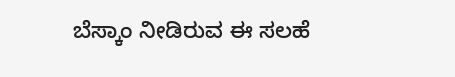ಬೆಸ್ಕಾಂ ನೀಡಿರುವ ಈ ಸಲಹೆ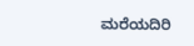ಮರೆಯದಿರಿ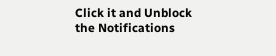Click it and Unblock the Notifications